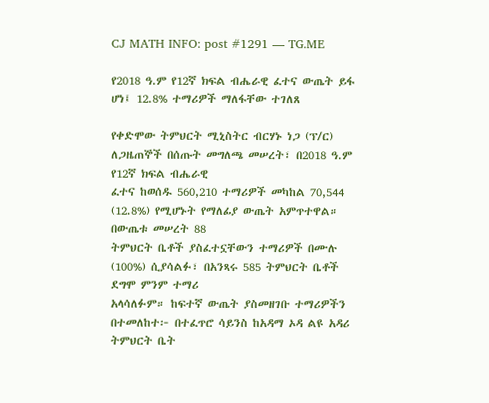CJ MATH INFO: post #1291 — TG.ME

የ2018 ዓ.ም የ12ኛ ክፍል ብሔራዊ ፈተና ውጤት ይፋ ሆነ፤ 12.8% ተማሪዎች ማለፋቸው ተገለጸ

የቀድሞው ትምህርት ሚኒስትር ብርሃኑ ነጋ (ፕ/ር) ለጋዜጠኞች በሰጡት መግለጫ መሠረት፣ በ2018 ዓ.ም የ12ኛ ክፍል ብሔራዊ
ፈተና ከወሰዱ 560,210 ተማሪዎች መካከል 70,544 (12.8%) የሚሆኑት የማለፊያ ውጤት አምጥተዋል። በውጤቱ መሠረት 88
ትምህርት ቤቶች ያስፈተኗቸውን ተማሪዎች በሙሉ (100%) ሲያሳልፉ፣ በአንጻሩ 585 ትምህርት ቤቶች ደግሞ ምንም ተማሪ
አላሳለፉም። ከፍተኛ ውጤት ያስመዘገቡ ተማሪዎችን በተመለከተ፦ በተፈጥሮ ሳይንስ ከአዳማ ኦዳ ልዩ አዳሪ ትምህርት ቤት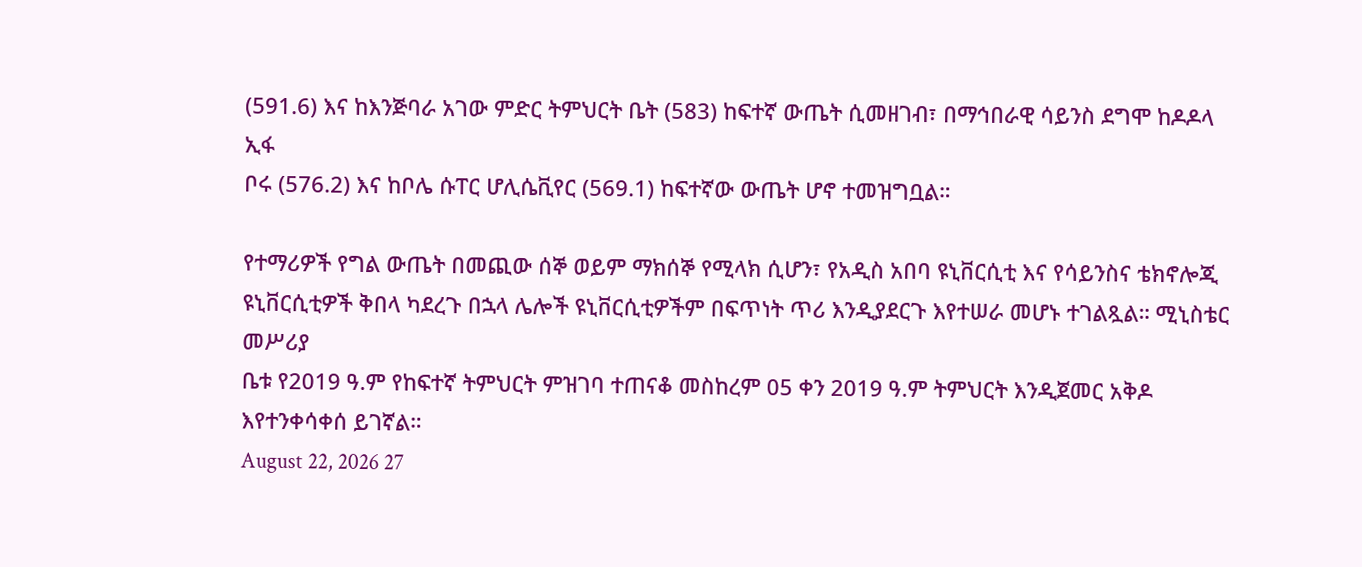(591.6) እና ከእንጅባራ አገው ምድር ትምህርት ቤት (583) ከፍተኛ ውጤት ሲመዘገብ፣ በማኅበራዊ ሳይንስ ደግሞ ከዶዶላ ኢፋ
ቦሩ (576.2) እና ከቦሌ ሱፐር ሆሊሴቪየር (569.1) ከፍተኛው ውጤት ሆኖ ተመዝግቧል።

የተማሪዎች የግል ውጤት በመጪው ሰኞ ወይም ማክሰኞ የሚላክ ሲሆን፣ የአዲስ አበባ ዩኒቨርሲቲ እና የሳይንስና ቴክኖሎጂ
ዩኒቨርሲቲዎች ቅበላ ካደረጉ በኋላ ሌሎች ዩኒቨርሲቲዎችም በፍጥነት ጥሪ እንዲያደርጉ እየተሠራ መሆኑ ተገልጿል። ሚኒስቴር መሥሪያ
ቤቱ የ2019 ዓ.ም የከፍተኛ ትምህርት ምዝገባ ተጠናቆ መስከረም 05 ቀን 2019 ዓ.ም ትምህርት እንዲጀመር አቅዶ
እየተንቀሳቀሰ ይገኛል።
August 22, 2026 27